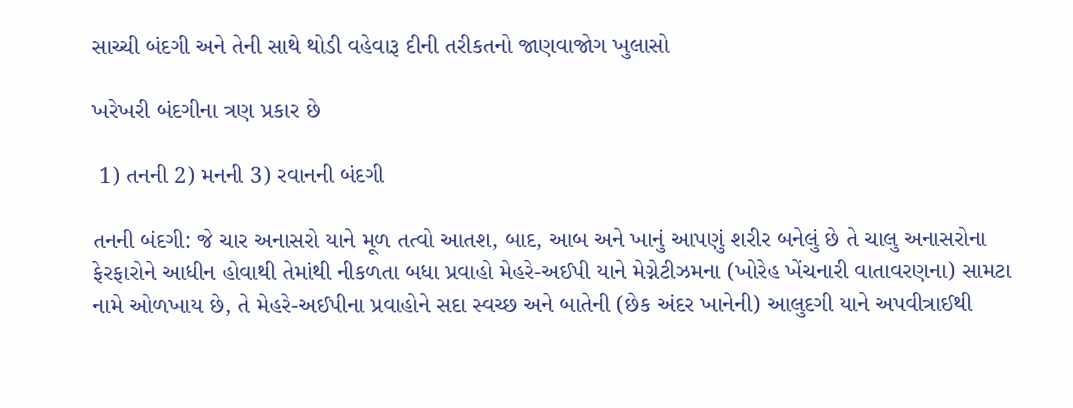સાચ્ચી બંદગી અને તેની સાથે થોડી વહેવારૂ દીની તરીકતનો જાણવાજોગ ખુલાસો

ખરેખરી બંદગીના ત્રણ પ્રકાર છે

 1) તનની 2) મનની 3) રવાનની બંદગી

તનની બંદગી: જે ચાર અનાસરો યાને મૂળ તત્વો આતશ, બાદ, આબ અને ખાનું આપણું શરીર બનેલું છે તે ચાલુ અનાસરોના ફેરફારોને આધીન હોવાથી તેમાંથી નીકળતા બધા પ્રવાહો મેહરે-અઈપી યાને મેગ્નેટીઝમના (ખોરેહ ખેંચનારી વાતાવરણના) સામટા નામે ઓળખાય છે, તે મેહરે-અઈપીના પ્રવાહોને સદા સ્વચ્છ અને બાતેની (છેક અંદર ખાનેની) આલુદગી યાને અપવીત્રાઈથી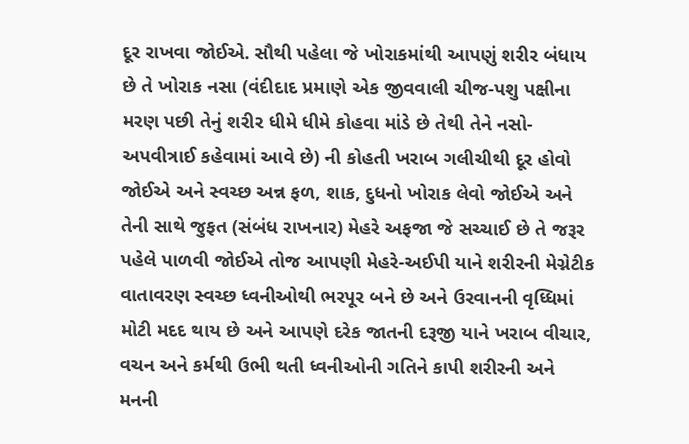દૂર રાખવા જોઈએ. સૌથી પહેલા જે ખોરાકમાંથી આપણું શરીર બંધાય છે તે ખોરાક નસા (વંદીદાદ પ્રમાણે એક જીવવાલી ચીજ-પશુ પક્ષીના મરણ પછી તેનું શરીર ધીમે ધીમે કોહવા માંડે છે તેથી તેને નસો-અપવીત્રાઈ કહેવામાં આવે છે) ની કોહતી ખરાબ ગલીચીથી દૂર હોવો જોઈએ અને સ્વચ્છ અન્ન ફળ, શાક, દુધનો ખોરાક લેવો જોઈએ અને તેની સાથે જુફત (સંબંધ રાખનાર) મેહરે અફજા જે સચ્ચાઈ છે તે જરૂર પહેલે પાળવી જોઈએ તોજ આપણી મેહરે-અઈપી યાને શરીરની મેગ્નેટીક વાતાવરણ સ્વચ્છ ધ્વનીઓથી ભરપૂર બને છે અને ઉરવાનની વૃધ્ધિમાં મોટી મદદ થાય છે અને આપણે દરેક જાતની દરૂજી યાને ખરાબ વીચાર, વચન અને કર્મથી ઉભી થતી ધ્વનીઓની ગતિને કાપી શરીરની અને મનની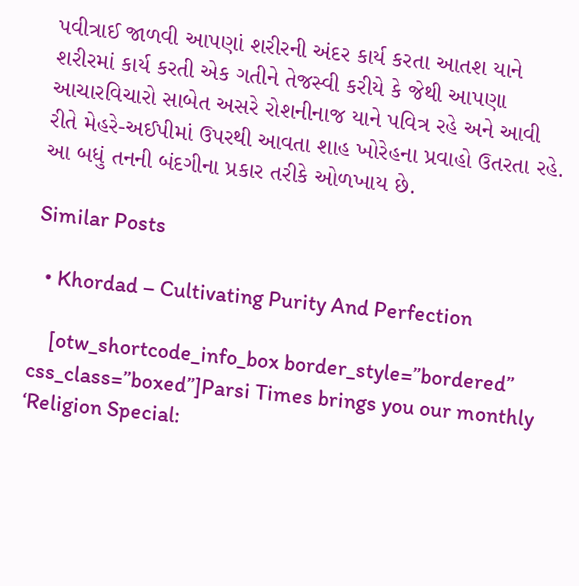પવીત્રાઈ જાળવી આપણાં શરીરની અંદર કાર્ય કરતા આતશ યાને શરીરમાં કાર્ય કરતી એક ગતીને તેજસ્વી કરીયે કે જેથી આપણા આચારવિચારો સાબેત અસરે રોશનીનાજ યાને પવિત્ર રહે અને આવી રીતે મેહરે-અઈપીમાં ઉપરથી આવતા શાહ ખોરેહના પ્રવાહો ઉતરતા રહે. આ બધું તનની બંદગીના પ્રકાર તરીકે ઓળખાય છે.

Similar Posts

  • Khordad – Cultivating Purity And Perfection

    [otw_shortcode_info_box border_style=”bordered” css_class=”boxed”]Parsi Times brings you our monthly ‘Religion Special: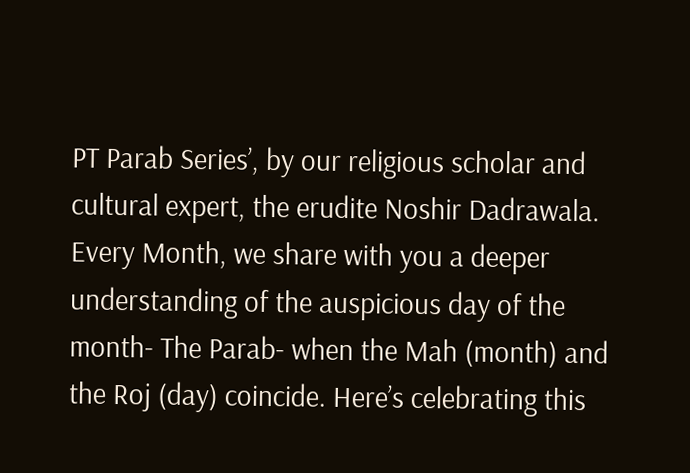PT Parab Series’, by our religious scholar and cultural expert, the erudite Noshir Dadrawala. Every Month, we share with you a deeper understanding of the auspicious day of the month- The Parab- when the Mah (month) and the Roj (day) coincide. Here’s celebrating this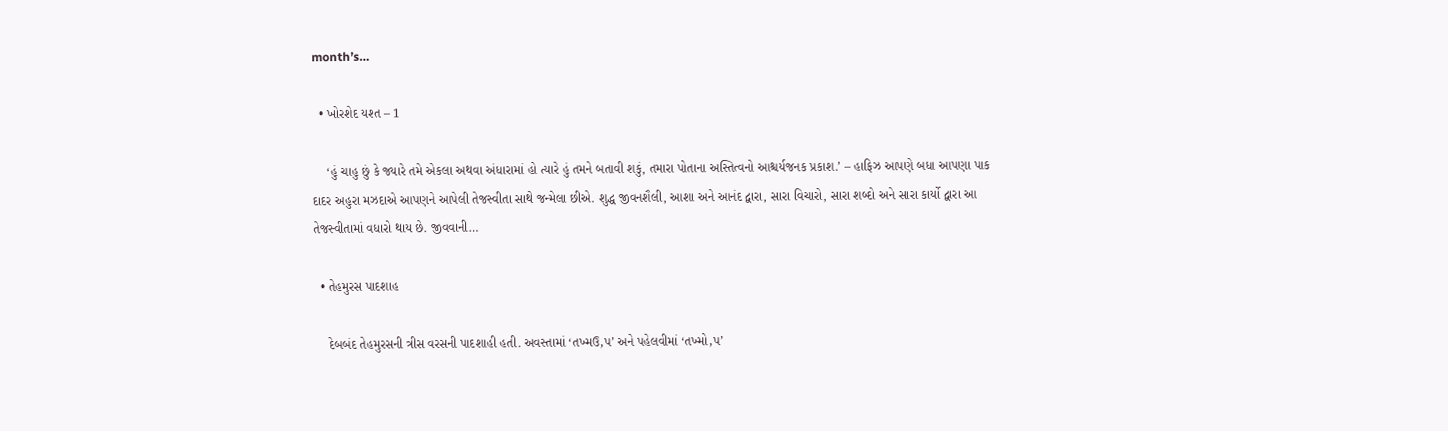month’s…

  • ખોરશેદ યશ્ત – 1

    ‘હું ચાહુ છું કે જ્યારે તમે એકલા અથવા અંધારામાં હો ત્યારે હું તમને બતાવી શકું, તમારા પોતાના અસ્તિત્વનો આશ્ચર્યજનક પ્રકાશ.’ – હાફિઝ આપણે બધા આપણા પાક દાદર અહુરા મઝદાએ આપણને આપેલી તેજસ્વીતા સાથે જન્મેલા છીએ. શુદ્ધ જીવનશૈલી, આશા અને આનંદ દ્વારા, સારા વિચારો, સારા શબ્દો અને સારા કાર્યો દ્વારા આ તેજસ્વીતામાં વધારો થાય છે. જીવવાની…

  • તેહમુરસ પાદશાહ

    દેબબંદ તેહમુરસની ત્રીસ વરસની પાદશાહી હતી. અવસ્તામાં ‘તખ્મઉ‚પ’ અને પહેલવીમાં ‘તખ્મો‚પ’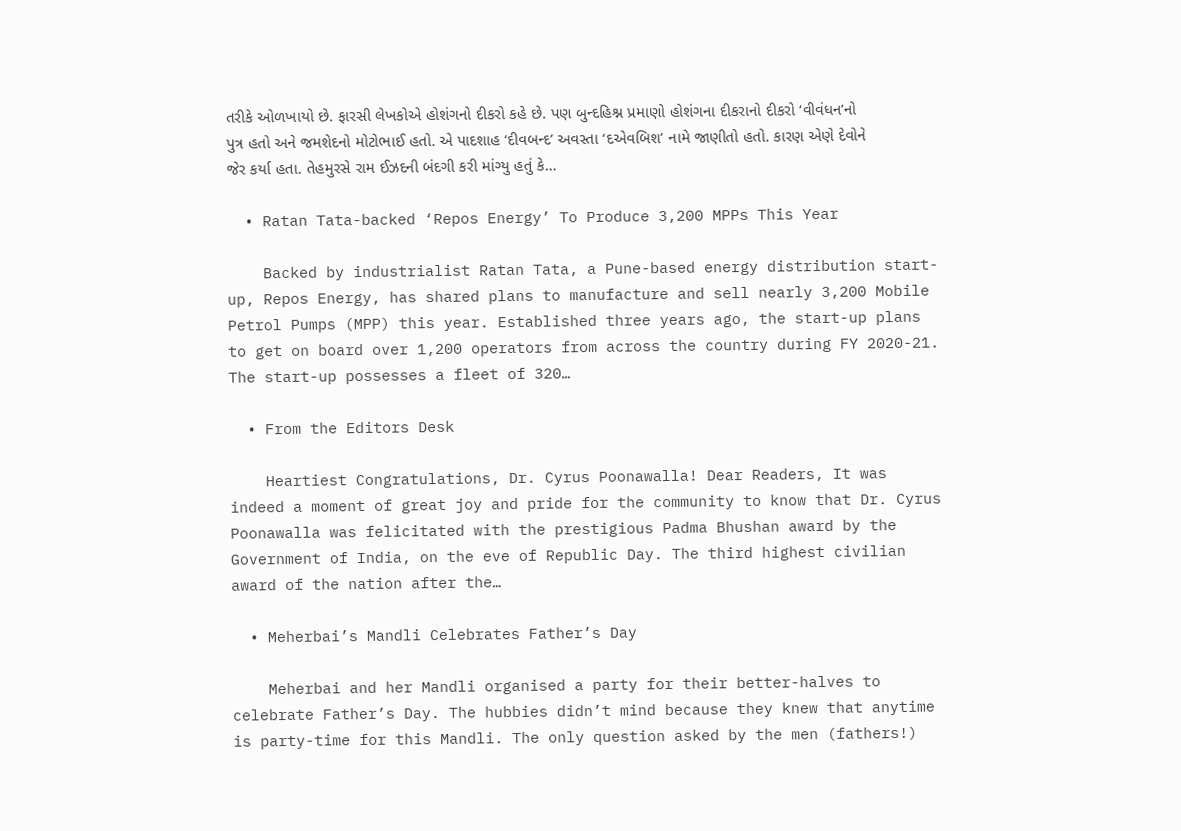તરીકે ઓળખાયો છે. ફારસી લેખકોએ હોશંગનો દીકરો કહે છે. પણ બુન્દહિશ્ન પ્રમાણો હોશંગના દીકરાનો દીકરો ‘વીવંધન’નો પુત્ર હતો અને જમશેદનો મોટોભાઈ હતો. એ પાદશાહ ‘દીવબન્દ’ અવસ્તા ‘દએવબિશ’ નામે જાણીતો હતો. કારણ એણે દેવોને જેર કર્યા હતા. તેહમુરસે રામ ઈઝદની બંદગી કરી માંગ્યુ હતું કે…

  • Ratan Tata-backed ‘Repos Energy’ To Produce 3,200 MPPs This Year

    Backed by industrialist Ratan Tata, a Pune-based energy distribution start-up, Repos Energy, has shared plans to manufacture and sell nearly 3,200 Mobile Petrol Pumps (MPP) this year. Established three years ago, the start-up plans to get on board over 1,200 operators from across the country during FY 2020-21. The start-up possesses a fleet of 320…

  • From the Editors Desk

    Heartiest Congratulations, Dr. Cyrus Poonawalla! Dear Readers, It was indeed a moment of great joy and pride for the community to know that Dr. Cyrus Poonawalla was felicitated with the prestigious Padma Bhushan award by the Government of India, on the eve of Republic Day. The third highest civilian award of the nation after the…

  • Meherbai’s Mandli Celebrates Father’s Day

    Meherbai and her Mandli organised a party for their better-halves to celebrate Father’s Day. The hubbies didn’t mind because they knew that anytime is party-time for this Mandli. The only question asked by the men (fathers!)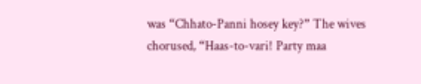was “Chhato-Panni hosey key?” The wives chorused, “Haas-to-vari! Party maa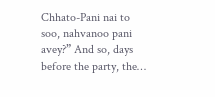Chhato-Pani nai to soo, nahvanoo pani avey?” And so, days before the party, the…